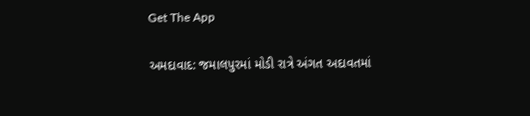Get The App

અમદાવાદ: જમાલપુરમાં મોડી રાત્રે અંગત અદાવતમાં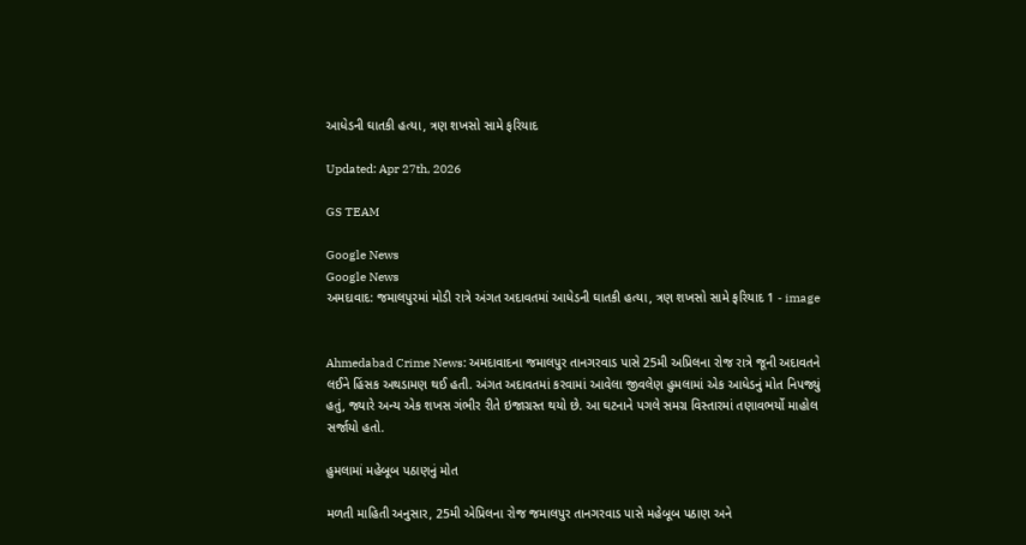આધેડની ઘાતકી હત્યા, ત્રણ શખસો સામે ફરિયાદ

Updated: Apr 27th, 2026

GS TEAM

Google News
Google News
અમદાવાદ: જમાલપુરમાં મોડી રાત્રે અંગત અદાવતમાં આધેડની ઘાતકી હત્યા, ત્રણ શખસો સામે ફરિયાદ 1 - image


Ahmedabad Crime News: અમદાવાદના જમાલપુર તાનગરવાડ પાસે 25મી અપ્રિલના રોજ રાત્રે જૂની અદાવતને લઈને હિંસક અથડામણ થઈ હતી. અંગત અદાવતમાં કરવામાં આવેલા જીવલેણ હુમલામાં એક આધેડનું મોત નિપજ્યું હતું, જ્યારે અન્ય એક શખસ ગંભીર રીતે ઇજાગ્રસ્ત થયો છે. આ ઘટનાને પગલે સમગ્ર વિસ્તારમાં તણાવભર્યો માહોલ સર્જાયો હતો.

હુમલામાં મહેબૂબ પઠાણનું મોત

મળતી માહિતી અનુસાર, 25મી એપ્રિલના રોજ જમાલપુર તાનગરવાડ પાસે મહેબૂબ પઠાણ અને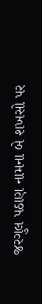જરગુલ પઠાણ નામના બે શખસો પર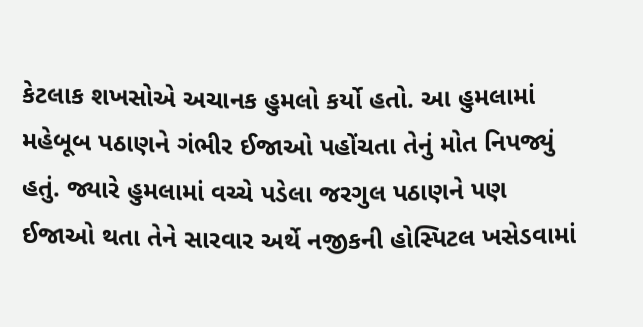કેટલાક શખસોએ અચાનક હુમલો કર્યો હતો. આ હુમલામાં મહેબૂબ પઠાણને ગંભીર ઈજાઓ પહોંચતા તેનું મોત નિપજ્યું હતું. જ્યારે હુમલામાં વચ્ચે પડેલા જરગુલ પઠાણને પણ ઈજાઓ થતા તેને સારવાર અર્થે નજીકની હોસ્પિટલ ખસેડવામાં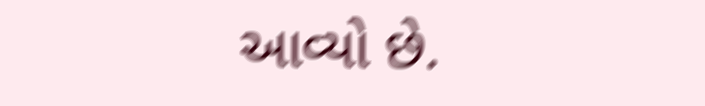આવ્યો છે.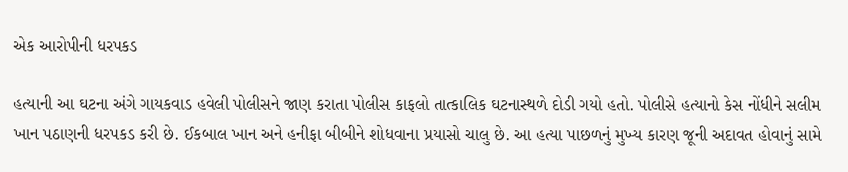એક આરોપીની ધરપકડ

હત્યાની આ ઘટના અંગે ગાયકવાડ હવેલી પોલીસને જાણ કરાતા પોલીસ કાફલો તાત્કાલિક ઘટનાસ્થળે દોડી ગયો હતો. પોલીસે હત્યાનો કેસ નોંધીને સલીમ ખાન પઠાણની ધરપકડ કરી છે. ઈકબાલ ખાન અને હનીફા બીબીને શોધવાના પ્રયાસો ચાલુ છે. આ હત્યા પાછળનું મુખ્ય કારણ જૂની અદાવત હોવાનું સામે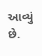આવ્યું છે.